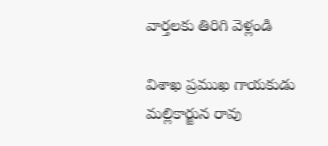వార్తలకు తిరిగి వెళ్లండి

విశాఖ ప్రముఖ గాయకుడు మల్లికార్జున రావు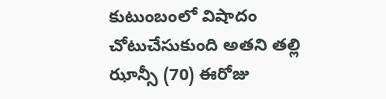కుటుంబంలో విషాదం చోటుచేసుకుంది అతని తల్లి ఝాన్సీ (70) ఈరోజు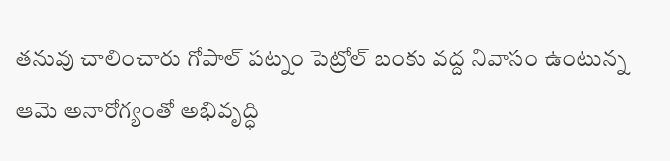తనువు చాలించారు గోపాల్ పట్నం పెట్రోల్ బంకు వద్ద నివాసం ఉంటున్న
ఆమె అనారోగ్యంతో అభివృద్ధి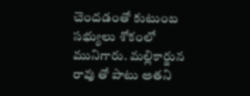చెందడంతో కుటుంబ సభ్యులు శోకంలో మునిగారు. మల్లికార్జున రావు తో పాటు అతని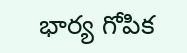భార్య గోపిక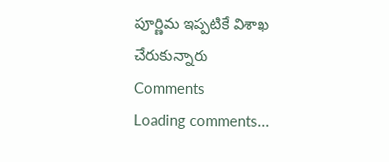పూర్ణిమ ఇప్పటికే విశాఖ చేరుకున్నారు
Comments
Loading comments...